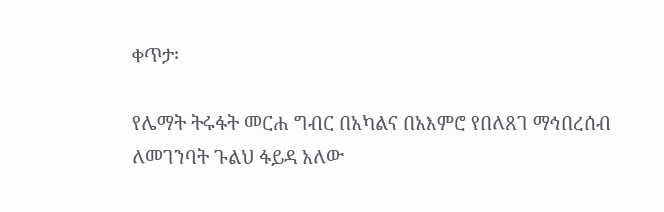ቀጥታ፡

የሌማት ትሩፋት መርሐ ግብር በአካልና በአእምሮ የበለጸገ ማኅበረሰብ ለመገንባት ጉልህ ፋይዳ አለው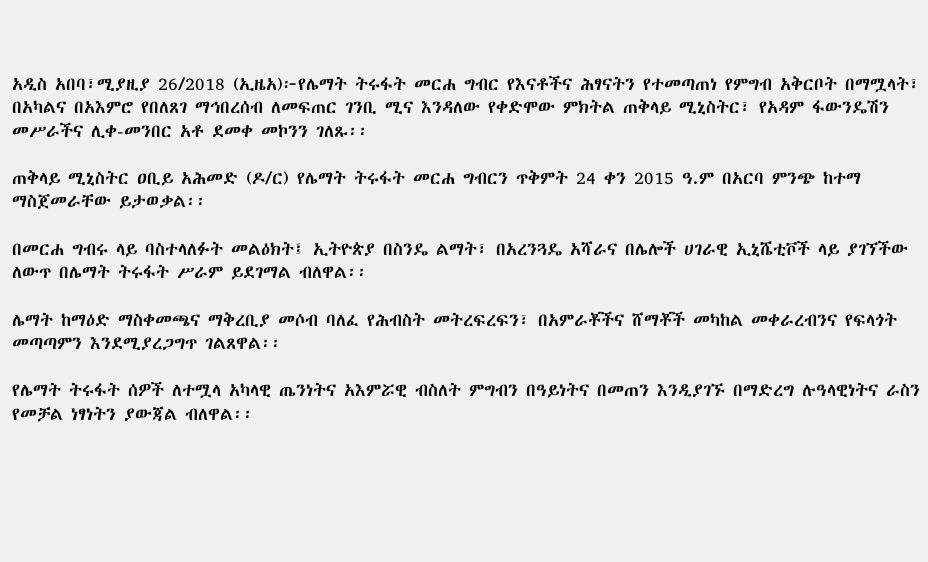አዲስ አበባ፣ሚያዚያ 26/2018 (ኢዜአ)፦የሌማት ትሩፋት መርሐ ግብር የእናቶችና ሕፃናትን የተመጣጠነ የምግብ አቅርቦት በማሟላት፣ በአካልና በአእምሮ የበለጸገ ማኅበረሰብ ለመፍጠር ገንቢ ሚና እንዳለው የቀድሞው ምክትል ጠቅላይ ሚኒስትር፣ የአዳም ፋውንዴሽን መሥራችና ሊቀ-መንበር አቶ ደመቀ መኮንን ገለጹ፡፡

ጠቅላይ ሚኒስትር ዐቢይ አሕመድ (ዶ/ር) የሌማት ትሩፋት መርሐ ግብርን ጥቅምት 24 ቀን 2015 ዓ.ም በአርባ ምንጭ ከተማ ማስጀመራቸው ይታወቃል፡፡

በመርሐ ግብሩ ላይ ባስተላለፉት መልዕክት፤ ኢትዮጵያ በስንዴ ልማት፣ በአረንጓዴ አሻራና በሌሎች ሀገራዊ ኢኒሼቲቮች ላይ ያገኘችው ለውጥ በሌማት ትሩፋት ሥራም ይደገማል ብለዋል፡፡

ሌማት ከማዕድ ማስቀመጫና ማቅረቢያ መሶብ ባለፈ የሕብስት መትረፍረፍን፣ በአምራቾችና ሸማቾች መካከል መቀራረብንና የፍላጎት መጣጣምን እንደሚያረጋግጥ ገልጸዋል፡፡

የሌማት ትሩፋት ሰዎች ለተሟላ አካላዊ ጤንነትና አእምሯዊ ብስለት ምግብን በዓይነትና በመጠን እንዲያገኙ በማድረግ ሉዓላዊነትና ራስን የመቻል ነፃነትን ያውጃል ብለዋል፡፡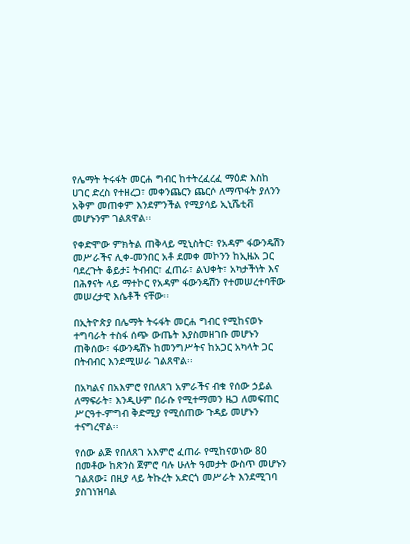የሌማት ትሩፋት መርሐ ግብር ከተትረፈረፈ ማዕድ እስከ ሀገር ድረስ የተዘረጋ፣ መቀንጨርን ጨርሶ ለማጥፋት ያለንን አቅም መጠቀም እንደምንችል የሚያሳይ ኢኒሼቲቭ መሆኑንም ገልጸዋል፡፡

የቀድሞው ምክትል ጠቅላይ ሚኒስትር፣ የአዳም ፋውንዴሽን መሥራችና ሊቀ-መንበር አቶ ደመቀ መኮንን ከኢዜአ ጋር ባደረጉት ቆይታ፤ ትብብር፣ ፈጠራ፣ ልህቀት፣ አካታችነት እና በሕፃናት ላይ ማተኮር የአዳም ፋውንዴሽን የተመሠረተባቸው መሠረታዊ እሴቶች ናቸው፡፡

በኢትዮጵያ በሌማት ትሩፋት መርሐ ግብር የሚከናወኑ ተግባራት ተስፋ ሰጭ ውጤት እያስመዘገቡ መሆኑን ጠቅሰው፣ ፋውንዴሽኑ ከመንግሥትና ከአጋር አካላት ጋር በትብብር እንደሚሠራ ገልጸዋል፡፡

በአካልና በአእምሮ የበለጸገ አምራችና ብቁ የሰው ኃይል ለማፍራት፣ እንዲሁም በራሱ የሚተማመን ዜጋ ለመፍጠር ሥርዓተ-ምግብ ቅድሚያ የሚሰጠው ጉዳይ መሆኑን ተናግረዋል፡፡

የሰው ልጅ የበለጸገ አእምሮ ፈጠራ የሚከናወነው 80 በመቶው ከጽንስ ጀምሮ ባሉ ሁለት ዓመታት ውስጥ መሆኑን ገልጸው፤ በዚያ ላይ ትኩረት አድርጎ መሥራት እንደሚገባ ያስገነዝባል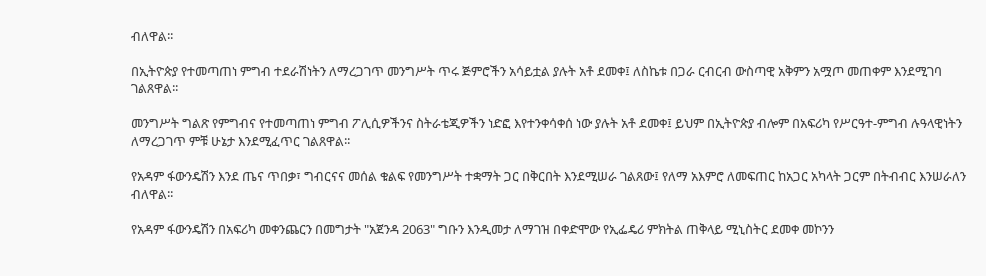ብለዋል፡፡

በኢትዮጵያ የተመጣጠነ ምግብ ተደራሽነትን ለማረጋገጥ መንግሥት ጥሩ ጅምሮችን አሳይቷል ያሉት አቶ ደመቀ፤ ለስኬቱ በጋራ ርብርብ ውስጣዊ አቅምን አሟጦ መጠቀም እንደሚገባ ገልጸዋል፡፡

መንግሥት ግልጽ የምግብና የተመጣጠነ ምግብ ፖሊሲዎችንና ስትራቴጂዎችን ነድፎ እየተንቀሳቀሰ ነው ያሉት አቶ ደመቀ፤ ይህም በኢትዮጵያ ብሎም በአፍሪካ የሥርዓተ-ምግብ ሉዓላዊነትን ለማረጋገጥ ምቹ ሁኔታ እንደሚፈጥር ገልጸዋል፡፡

የአዳም ፋውንዴሽን እንደ ጤና ጥበቃ፣ ግብርናና መሰል ቁልፍ የመንግሥት ተቋማት ጋር በቅርበት እንደሚሠራ ገልጸው፤ የለማ አእምሮ ለመፍጠር ከአጋር አካላት ጋርም በትብብር እንሠራለን ብለዋል፡፡

የአዳም ፋውንዴሽን በአፍሪካ መቀንጨርን በመግታት "አጀንዳ 2063" ግቡን እንዲመታ ለማገዝ በቀድሞው የኢፌዴሪ ምክትል ጠቅላይ ሚኒስትር ደመቀ መኮንን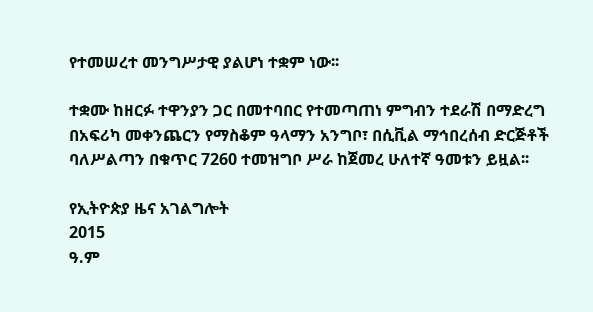የተመሠረተ መንግሥታዊ ያልሆነ ተቋም ነው፡፡

ተቋሙ ከዘርፉ ተዋንያን ጋር በመተባበር የተመጣጠነ ምግብን ተደራሽ በማድረግ በአፍሪካ መቀንጨርን የማስቆም ዓላማን አንግቦ፣ በሲቪል ማኅበረሰብ ድርጅቶች ባለሥልጣን በቁጥር 7260 ተመዝግቦ ሥራ ከጀመረ ሁለተኛ ዓመቱን ይዟል፡፡

የኢትዮጵያ ዜና አገልግሎት
2015
ዓ.ም